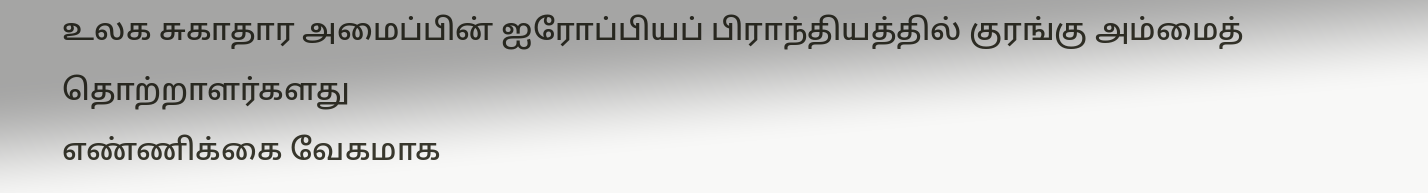உலக சுகாதார அமைப்பின் ஐரோப்பியப் பிராந்தியத்தில் குரங்கு அம்மைத் தொற்றாளர்களது
எண்ணிக்கை வேகமாக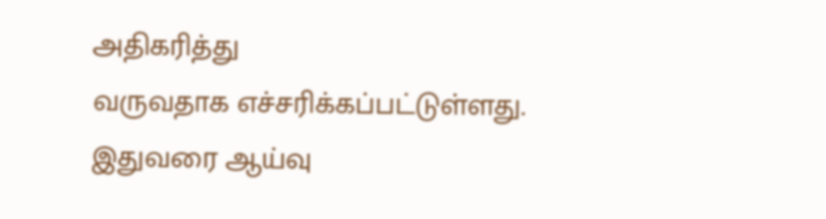அதிகரித்து
வருவதாக எச்சரிக்கப்பட்டுள்ளது.
இதுவரை ஆய்வு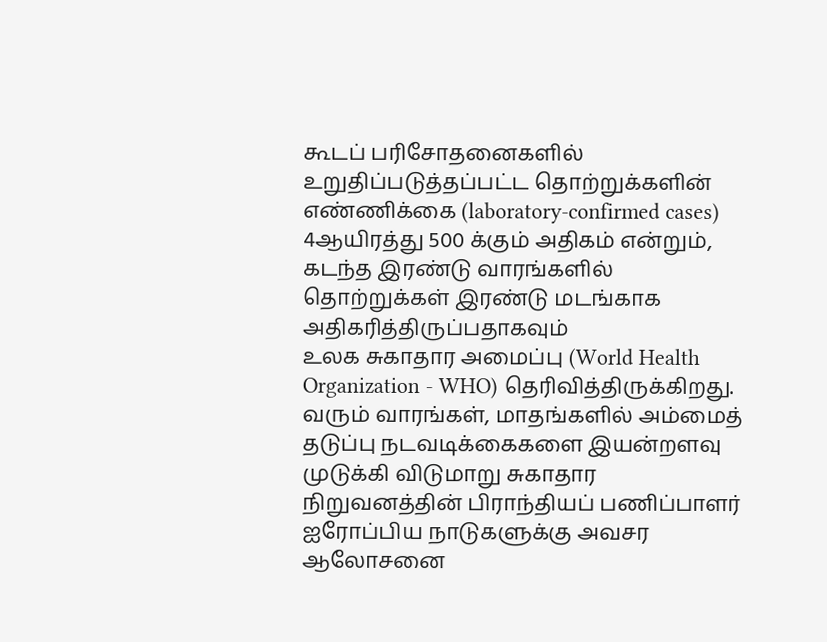கூடப் பரிசோதனைகளில் உறுதிப்படுத்தப்பட்ட தொற்றுக்களின் எண்ணிக்கை (laboratory-confirmed cases) 4ஆயிரத்து 500 க்கும் அதிகம் என்றும், கடந்த இரண்டு வாரங்களில் தொற்றுக்கள் இரண்டு மடங்காக அதிகரித்திருப்பதாகவும்
உலக சுகாதார அமைப்பு (World Health Organization - WHO) தெரிவித்திருக்கிறது.
வரும் வாரங்கள், மாதங்களில் அம்மைத் தடுப்பு நடவடிக்கைகளை இயன்றளவு முடுக்கி விடுமாறு சுகாதார நிறுவனத்தின் பிராந்தியப் பணிப்பாளர் ஐரோப்பிய நாடுகளுக்கு அவசர ஆலோசனை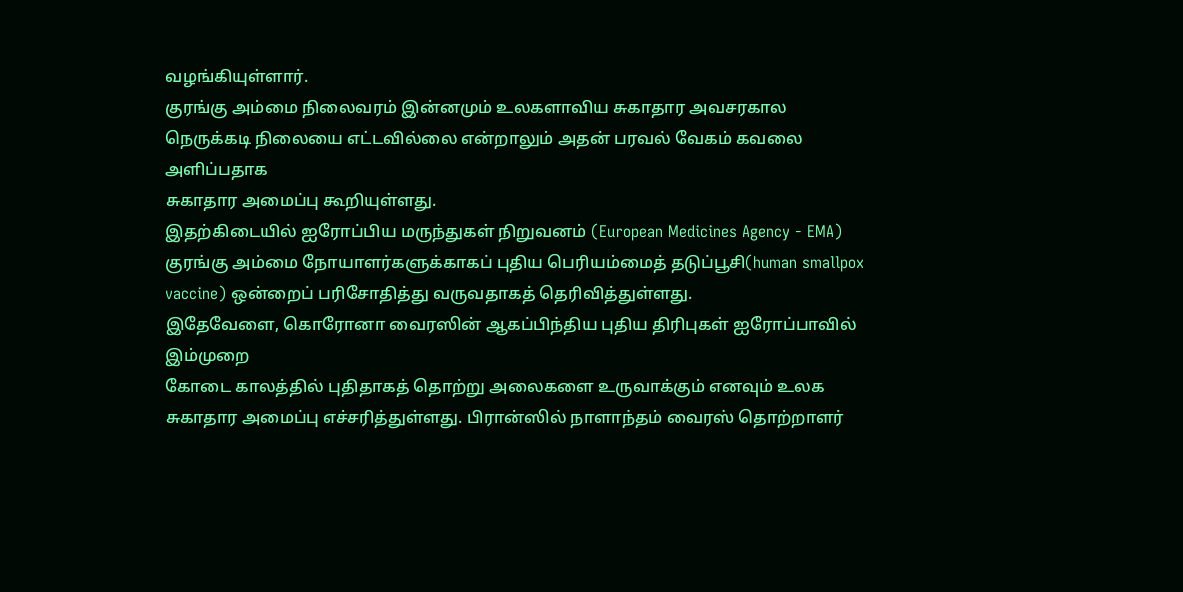வழங்கியுள்ளார்.
குரங்கு அம்மை நிலைவரம் இன்னமும் உலகளாவிய சுகாதார அவசரகால நெருக்கடி நிலையை எட்டவில்லை என்றாலும் அதன் பரவல் வேகம் கவலை அளிப்பதாக
சுகாதார அமைப்பு கூறியுள்ளது.
இதற்கிடையில் ஐரோப்பிய மருந்துகள் நிறுவனம் (European Medicines Agency - EMA) குரங்கு அம்மை நோயாளர்களுக்காகப் புதிய பெரியம்மைத் தடுப்பூசி(human smallpox vaccine) ஒன்றைப் பரிசோதித்து வருவதாகத் தெரிவித்துள்ளது.
இதேவேளை, கொரோனா வைரஸின் ஆகப்பிந்திய புதிய திரிபுகள் ஐரோப்பாவில் இம்முறை
கோடை காலத்தில் புதிதாகத் தொற்று அலைகளை உருவாக்கும் எனவும் உலக சுகாதார அமைப்பு எச்சரித்துள்ளது. பிரான்ஸில் நாளாந்தம் வைரஸ் தொற்றாளர்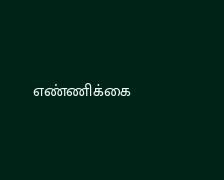எண்ணிக்கை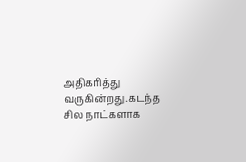அதிகரித்து
வருகின்றது.கடந்த சில நாட்களாக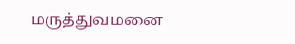மருத்துவமனை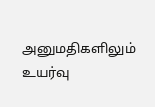அனுமதிகளிலும் உயர்வு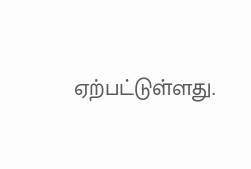ஏற்பட்டுள்ளது.